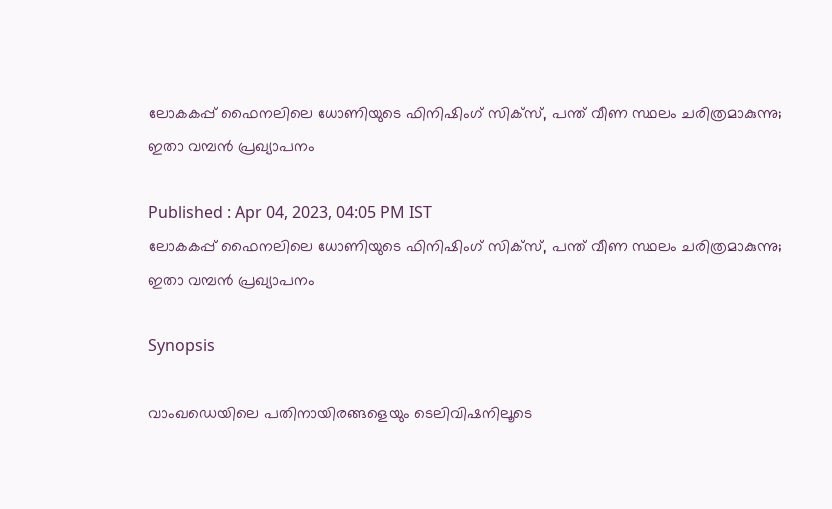ലോകകപ്പ് ഫൈനലിലെ ധോണിയുടെ ഫിനിഷിംഗ് സിക്സ്, പന്ത് വീണ സ്ഥലം ചരിത്രമാകുന്നു; ഇതാ വമ്പൻ പ്രഖ്യാപനം

Published : Apr 04, 2023, 04:05 PM IST
ലോകകപ്പ് ഫൈനലിലെ ധോണിയുടെ ഫിനിഷിംഗ് സിക്സ്, പന്ത് വീണ സ്ഥലം ചരിത്രമാകുന്നു; ഇതാ വമ്പൻ പ്രഖ്യാപനം

Synopsis

വാംഖഡെയിലെ പതിനായിരങ്ങളെയും ടെലിവിഷനിലൂടെ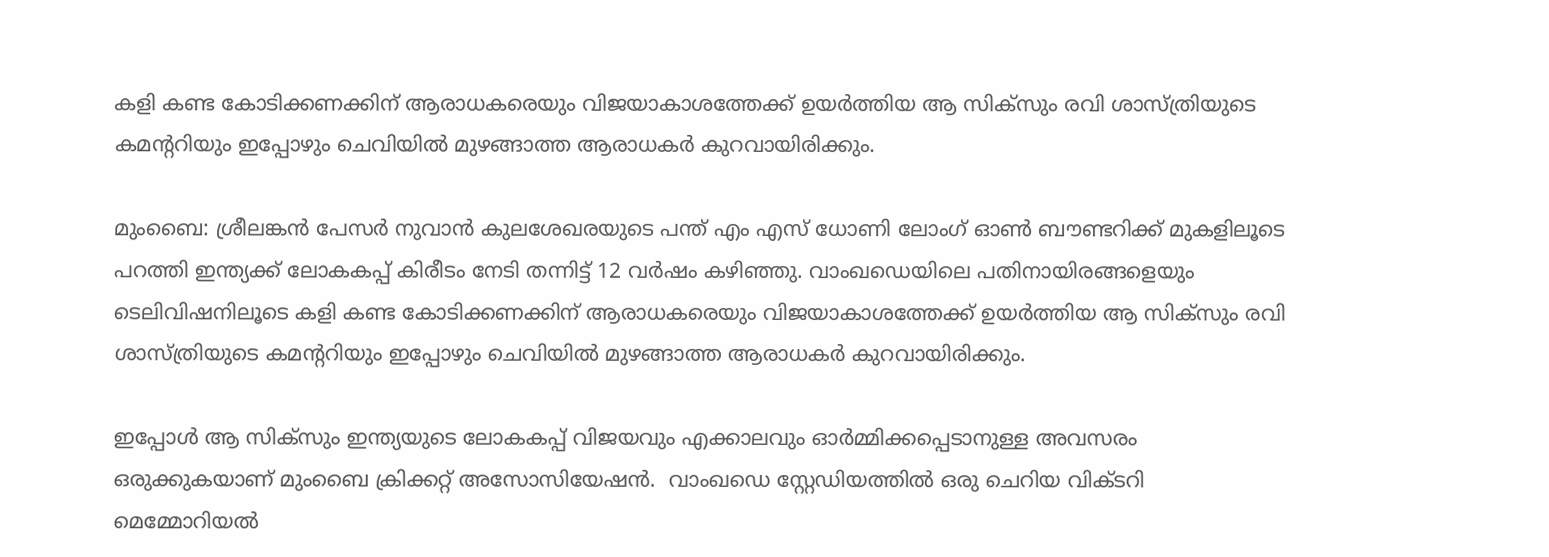കളി കണ്ട കോടിക്കണക്കിന് ആരാധകരെയും വിജയാകാശത്തേക്ക് ഉയര്‍ത്തിയ ആ സിക്സും രവി ശാസ്ത്രിയുടെ കമന്‍ററിയും ഇപ്പോഴും ചെവിയില്‍ മുഴങ്ങാത്ത ആരാധകര്‍ കുറവായിരിക്കും.

മുംബൈ: ശ്രീലങ്കന്‍ പേസര്‍ നുവാന്‍ കുലശേഖരയുടെ പന്ത് എം എസ് ധോണി ലോംഗ് ഓണ്‍ ബൗണ്ടറിക്ക് മുകളിലൂടെ പറത്തി ഇന്ത്യക്ക് ലോകകപ്പ് കിരീടം നേടി തന്നിട്ട് 12 വര്‍ഷം കഴിഞ്ഞു. വാംഖഡെയിലെ പതിനായിരങ്ങളെയും ടെലിവിഷനിലൂടെ കളി കണ്ട കോടിക്കണക്കിന് ആരാധകരെയും വിജയാകാശത്തേക്ക് ഉയര്‍ത്തിയ ആ സിക്സും രവി ശാസ്ത്രിയുടെ കമന്‍ററിയും ഇപ്പോഴും ചെവിയില്‍ മുഴങ്ങാത്ത ആരാധകര്‍ കുറവായിരിക്കും.

ഇപ്പോള്‍ ആ സിക്സും ഇന്ത്യയുടെ ലോകകപ്പ് വിജയവും എക്കാലവും ഓര്‍മ്മിക്കപ്പെടാനുള്ള അവസരം ഒരുക്കുകയാണ് മുംബൈ ക്രിക്കറ്റ് അസോസിയേഷൻ.  വാംഖഡെ സ്റ്റേഡ‍ിയത്തില്‍ ഒരു ചെറിയ വിക്ടറി മെമ്മോറിയല്‍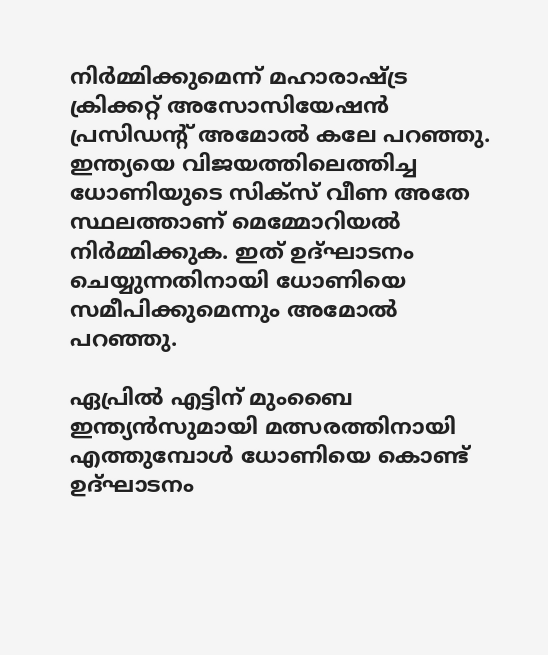നിര്‍മ്മിക്കുമെന്ന് മഹാരാഷ്ട്ര ക്രിക്കറ്റ് അസോസിയേഷൻ പ്രസിഡന്‍റ് അമോല്‍ കലേ പറഞ്ഞു. ഇന്ത്യയെ വിജയത്തിലെത്തിച്ച ധോണിയുടെ സിക്സ് വീണ അതേ സ്ഥലത്താണ് മെമ്മോറിയല്‍ നിര്‍മ്മിക്കുക. ഇത് ഉദ്ഘാടനം ചെയ്യുന്നതിനായി ധോണിയെ സമീപിക്കുമെന്നും അമോല്‍ പറഞ്ഞു.

ഏപ്രില്‍ എട്ടിന് മുംബൈ ഇന്ത്യൻസുമായി മത്സരത്തിനായി എത്തുമ്പോള്‍ ധോണിയെ കൊണ്ട് ഉദ്ഘാടനം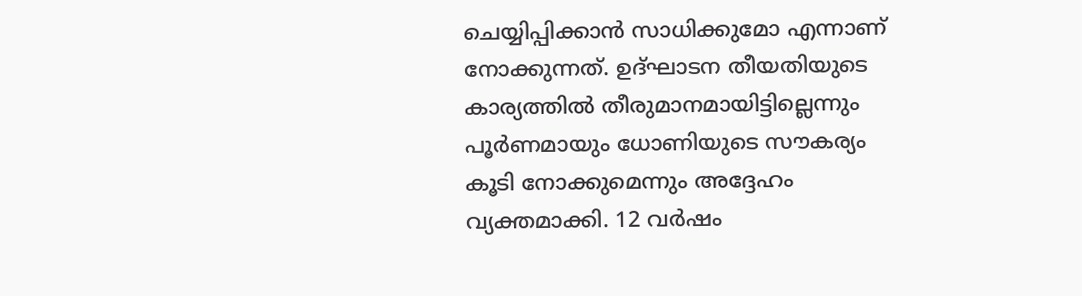ചെയ്യിപ്പിക്കാൻ സാധിക്കുമോ എന്നാണ് നോക്കുന്നത്. ഉദ്ഘാടന തീയതിയുടെ കാര്യത്തില്‍ തീരുമാനമായിട്ടില്ലെന്നും പൂര്‍ണമായും ധോണിയുടെ സൗകര്യം കൂടി നോക്കുമെന്നും അദ്ദേഹം വ്യക്തമാക്കി. 12 വര്‍ഷം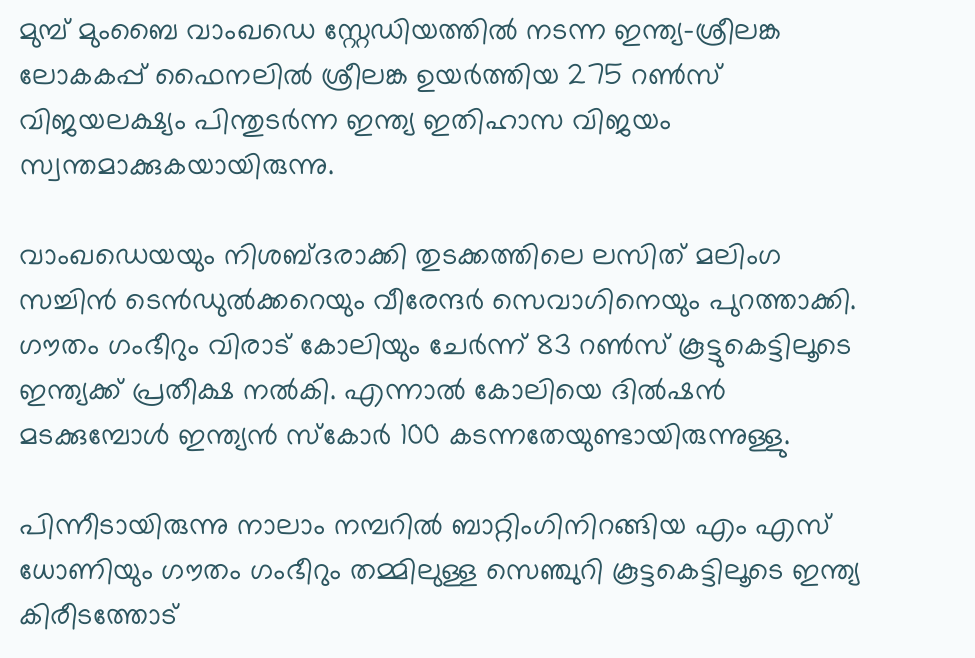മുമ്പ് മുംബൈ വാംഖഡെ സ്റ്റേഡിയത്തില്‍ നടന്ന ഇന്ത്യ-ശ്രീലങ്ക ലോകകപ്പ് ഫൈനലില്‍ ശ്രീലങ്ക ഉയര്‍ത്തിയ 275 റണ്‍സ് വിജയലക്ഷ്യം പിന്തുടര്‍ന്ന ഇന്ത്യ ഇതിഹാസ വിജയം സ്വന്തമാക്കുകയായിരുന്നു.

വാംഖഡെയയും നിശബ്ദരാക്കി തുടക്കത്തിലെ ലസിത് മലിംഗ സച്ചിന്‍ ടെന്‍ഡുല്‍ക്കറെയും വീരേന്ദര്‍ സെവാഗിനെയും പുറത്താക്കി. ഗൗതം ഗംഭീറും വിരാട് കോലിയും ചേര്‍ന്ന് 83 റണ്‍സ് കൂട്ടുകെട്ടിലൂടെ ഇന്ത്യക്ക് പ്രതീക്ഷ നല്‍കി. എന്നാല്‍ കോലിയെ ദില്‍ഷന്‍ മടക്കുമ്പോള്‍ ഇന്ത്യന്‍ സ്കോര്‍ 100 കടന്നതേയുണ്ടായിരുന്നുള്ളു.

പിന്നീടായിരുന്നു നാലാം നമ്പറില്‍ ബാറ്റിംഗിനിറങ്ങിയ എം എസ് ധോണിയും ഗൗതം ഗംഭീറും തമ്മിലുള്ള സെഞ്ചുറി കൂട്ടകെട്ടിലൂടെ ഇന്ത്യ കിരീടത്തോട്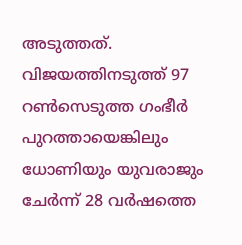അടുത്തത്. വിജയത്തിനടുത്ത് 97 റണ്‍സെടുത്ത ഗംഭീര്‍ പുറത്തായെങ്കിലും ധോണിയും യുവരാജും ചേര്‍ന്ന് 28 വര്‍ഷത്തെ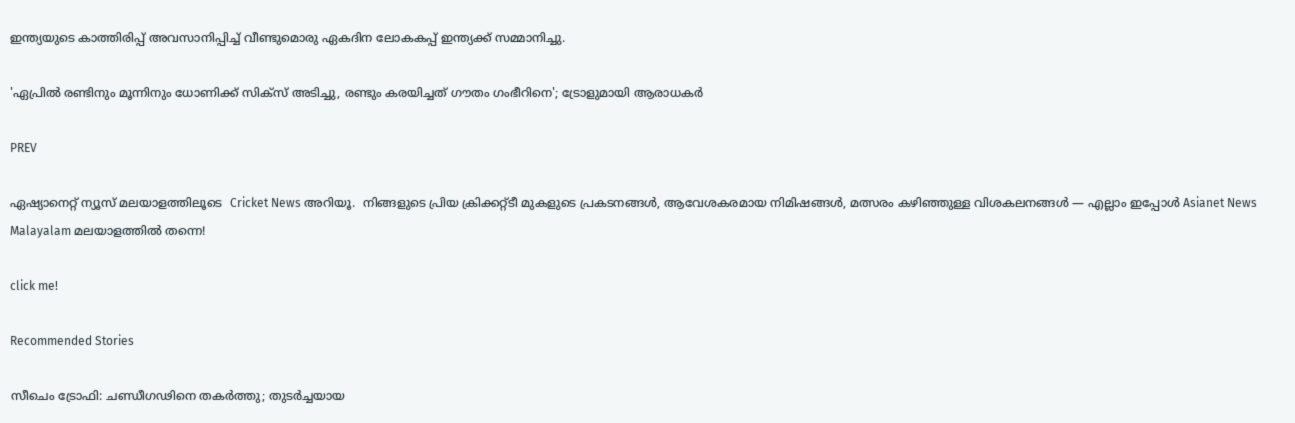ഇന്ത്യയുടെ കാത്തിരിപ്പ് അവസാനിപ്പിച്ച് വീണ്ടുമൊരു ഏകദിന ലോകകപ്പ് ഇന്ത്യക്ക് സമ്മാനിച്ചു.

'ഏപ്രില്‍ രണ്ടിനും മൂന്നിനും ധോണിക്ക് സിക്സ് അടിച്ചു, രണ്ടും കരയിച്ചത് ഗൗതം ഗംഭീറിനെ'; ട്രോളുമായി ആരാധക‍ർ

PREV

ഏഷ്യാനെറ്റ് ന്യൂസ് മലയാളത്തിലൂടെ  Cricket News അറിയൂ.  നിങ്ങളുടെ പ്രിയ ക്രിക്കറ്റ്ടീ മുകളുടെ പ്രകടനങ്ങൾ, ആവേശകരമായ നിമിഷങ്ങൾ, മത്സരം കഴിഞ്ഞുള്ള വിശകലനങ്ങൾ — എല്ലാം ഇപ്പോൾ Asianet News Malayalam മലയാളത്തിൽ തന്നെ!

click me!

Recommended Stories

സീചെം ട്രോഫി: ചണ്ഡീഗഢിനെ തകർത്തു; തുടർച്ചയായ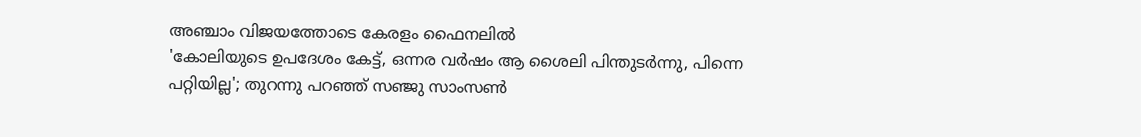അഞ്ചാം വിജയത്തോടെ കേരളം ഫൈനലിൽ
'കോലിയുടെ ഉപദേശം കേട്ട്, ഒന്നര വർഷം ആ ശൈലി പിന്തുടര്‍ന്നു, പിന്നെ പറ്റിയില്ല'; തുറന്നു പറഞ്ഞ് സഞ്ജു സാംസൺ